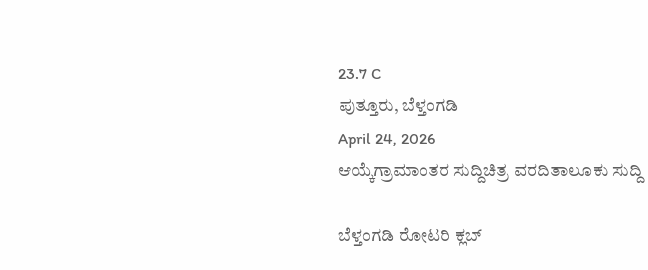23.7 C
ಪುತ್ತೂರು, ಬೆಳ್ತಂಗಡಿ
April 24, 2026
ಆಯ್ಕೆಗ್ರಾಮಾಂತರ ಸುದ್ದಿಚಿತ್ರ ವರದಿತಾಲೂಕು ಸುದ್ದಿ

ಬೆಳ್ತಂಗಡಿ ರೋಟರಿ ಕ್ಲಬ್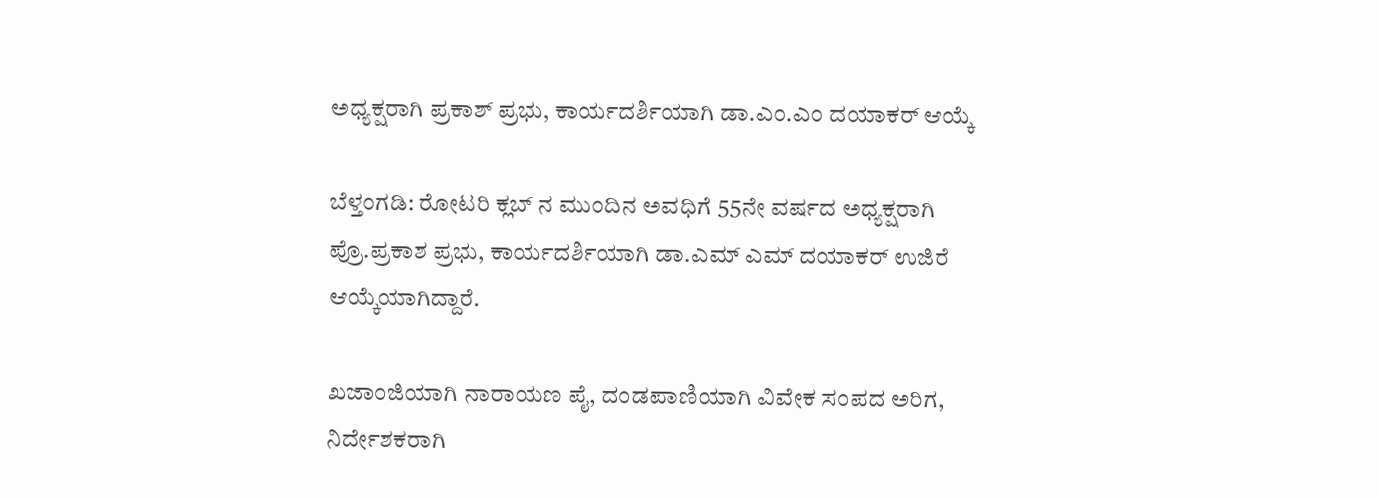ಅಧ್ಯಕ್ಷರಾಗಿ ಪ್ರಕಾಶ್ ಪ್ರಭು, ಕಾರ್ಯದರ್ಶಿಯಾಗಿ ಡಾ.ಎಂ.ಎಂ ದಯಾಕರ್ ಆಯ್ಕೆ

ಬೆಳ್ತಂಗಡಿ: ರೋಟರಿ ಕ್ಲಬ್ ನ ಮುಂದಿನ ಅವಧಿಗೆ 55ನೇ ವರ್ಷದ ಅಧ್ಯಕ್ಷರಾಗಿ ಪ್ರೊ.ಪ್ರಕಾಶ ಪ್ರಭು, ಕಾರ್ಯದರ್ಶಿಯಾಗಿ ಡಾ.ಎಮ್ ಎಮ್ ದಯಾಕರ್ ಉಜಿರೆ ಆಯ್ಕೆಯಾಗಿದ್ದಾರೆ.

ಖಜಾಂಜಿಯಾಗಿ ನಾರಾಯಣ ಪೈ, ದಂಡಪಾಣಿಯಾಗಿ ವಿವೇಕ ಸಂಪದ ಅರಿಗ, ನಿರ್ದೇಶಕರಾಗಿ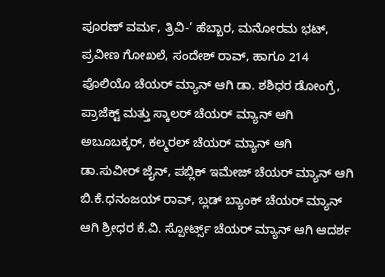ಪೂರಣ್ ವರ್ಮ, ತ್ರಿವಿ-‘ ಹೆಬ್ಬಾರ, ಮನೋರಮ ಭಟ್, ಪ್ರವೀಣ ಗೋಖಲೆ, ಸಂದೇಶ್ ರಾವ್, ಹಾಗೂ 214 ಪೊಲಿಯೊ ಚೆಯರ್ ಮ್ಯಾನ್ ಆಗಿ ಡಾ. ಶಶಿಧರ ಡೋಂಗ್ರೆ, ಪ್ರಾಜೆಕ್ಟ್‌ ಮತ್ತು ಸ್ಕಾಲರ್ ಚೆಯರ್ ಮ್ಯಾನ್ ಆಗಿ ಅಬೂಬಕ್ಕರ್, ಕಲ್ಮರಲ್ ಚೆಯರ್ ಮ್ಯಾನ್ ಆಗಿ ಡಾ.ಸುವೀರ್ ಜೈನ್, ಪಬ್ಲಿಕ್ ಇಮೇಜ್ ಚೆಯರ್ ಮ್ಯಾನ್ ಆಗಿ ಬಿ.ಕೆ.ಧನಂಜಯ್ ರಾವ್, ಬ್ಲಡ್ ಬ್ಯಾಂಕ್ ಚೆಯರ್ ಮ್ಯಾನ್ ಆಗಿ ಶ್ರೀಧರ ಕೆ.ವಿ. ಸ್ಪೋರ್ಟ್ಸ್ ಚೆಯರ್ ಮ್ಯಾನ್ ಆಗಿ ಆದರ್ಶ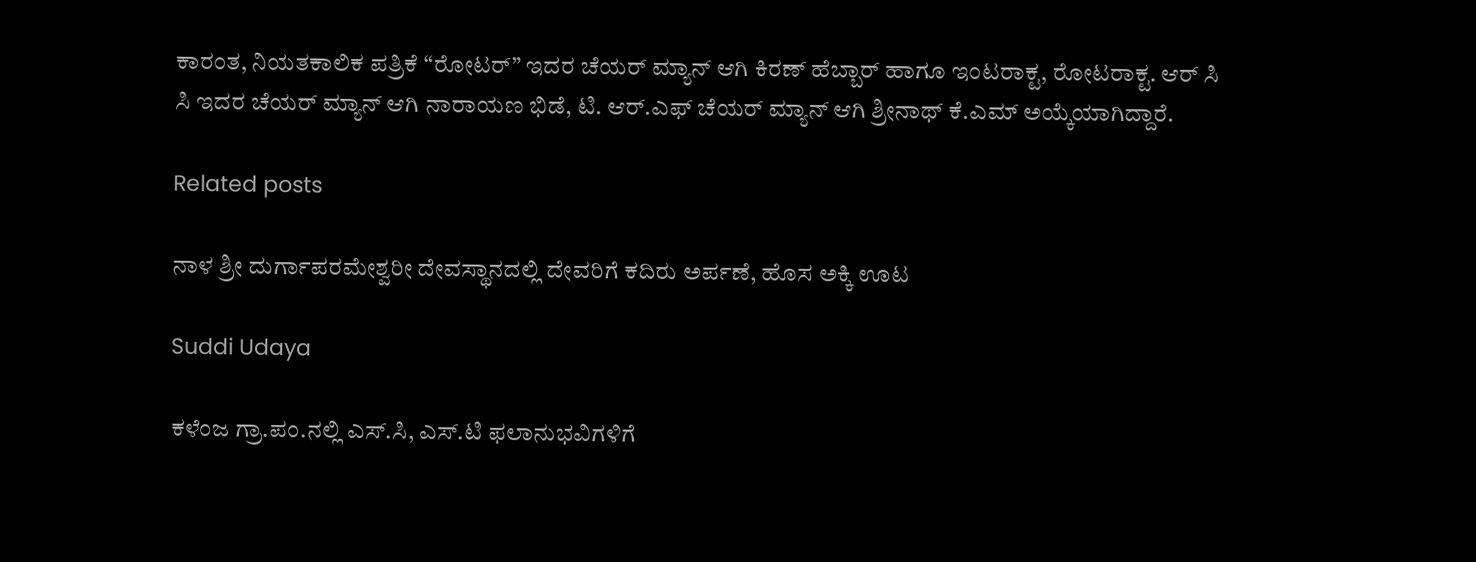ಕಾರಂತ, ನಿಯತಕಾಲಿಕ ಪತ್ರಿಕೆ “ರೋಟರ್” ಇದರ ಚೆಯರ್ ಮ್ಯಾನ್ ಆಗಿ ಕಿರಣ್ ಹೆಬ್ಬಾರ್ ಹಾಗೂ ಇಂಟರಾಕ್ಟ, ರೋಟರಾಕ್ಟ. ಆರ್ ಸಿ ಸಿ ಇದರ ಚೆಯರ್ ಮ್ಯಾನ್ ಆಗಿ ನಾರಾಯಣ ಭಿಡೆ, ಟಿ. ಆರ್.ಎಫ್ ಚೆಯರ್ ಮ್ಯಾನ್ ಆಗಿ ಶ್ರೀನಾಥ್ ಕೆ.ಎಮ್ ಅಯ್ಕೆಯಾಗಿದ್ದಾರೆ.

Related posts

ನಾಳ ಶ್ರೀ ದುರ್ಗಾಪರಮೇಶ್ವರೀ ದೇವಸ್ಥಾನದಲ್ಲಿ ದೇವರಿಗೆ ಕದಿರು ಅರ್ಪಣೆ, ಹೊಸ ಅಕ್ಕಿ ಊಟ

Suddi Udaya

ಕಳೆಂಜ ಗ್ರಾ.ಪಂ.ನಲ್ಲಿ ಎಸ್.ಸಿ, ಎಸ್.ಟಿ ಫಲಾನುಭವಿಗಳಿಗೆ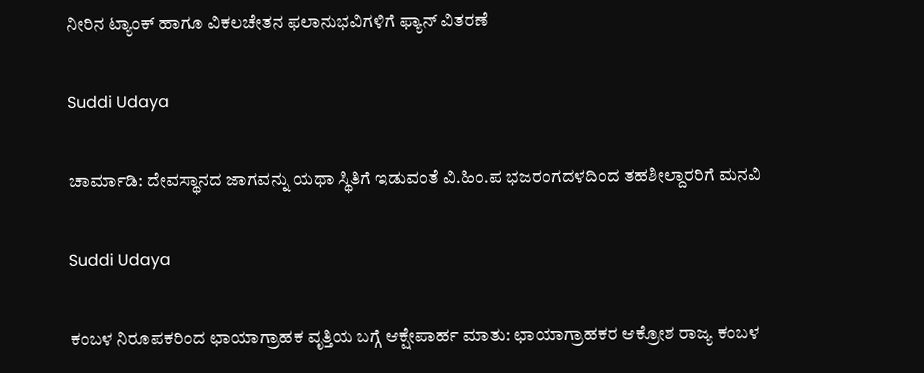ನೀರಿನ ಟ್ಯಾಂಕ್ ಹಾಗೂ ವಿಕಲಚೇತನ ಫಲಾನುಭವಿಗಳಿಗೆ ಫ್ಯಾನ್ ವಿತರಣೆ

Suddi Udaya

ಚಾರ್ಮಾಡಿ: ದೇವಸ್ಥಾನದ ಜಾಗವನ್ನು ಯಥಾ ಸ್ಥಿತಿಗೆ ಇಡುವಂತೆ ವಿ.ಹಿಂ.ಪ ಭಜರಂಗದಳದಿಂದ ತಹಶೀಲ್ದಾರರಿಗೆ ಮನವಿ

Suddi Udaya

ಕಂಬಳ ನಿರೂಪಕರಿಂದ ಛಾಯಾಗ್ರಾಹಕ ವೃತ್ತಿಯ ಬಗ್ಗೆ ಆಕ್ಷೇಪಾರ್ಹ ಮಾತು: ಛಾಯಾಗ್ರಾಹಕರ ಆಕ್ರೋಶ ರಾಜ್ಯ ಕಂಬಳ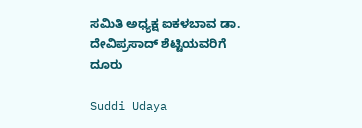ಸಮಿತಿ ಅಧ್ಯಕ್ಷ ಐಕಳಬಾವ ಡಾ. ದೇವಿಪ್ರಸಾದ್ ಶೆಟ್ಟಿಯವರಿಗೆ ದೂರು

Suddi Udaya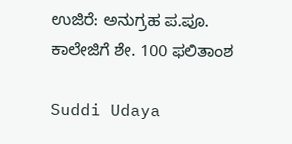ಉಜಿರೆ: ಅನುಗ್ರಹ ಪ.ಪೂ. ಕಾಲೇಜಿಗೆ ಶೇ. 100 ಫಲಿತಾಂಶ

Suddi Udaya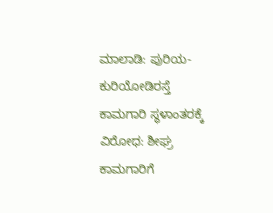ಮಾಲಾಡಿ: ಪುರಿಯ-ಕುರಿಯೋಡಿರಸ್ತೆ ಕಾಮಗಾರಿ ಸ್ಥಳಾಂತರಕ್ಕೆ ವಿರೋಧ: ಶೀಘ್ರ ಕಾಮಗಾರಿಗೆ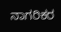ನಾಗರಿಕರ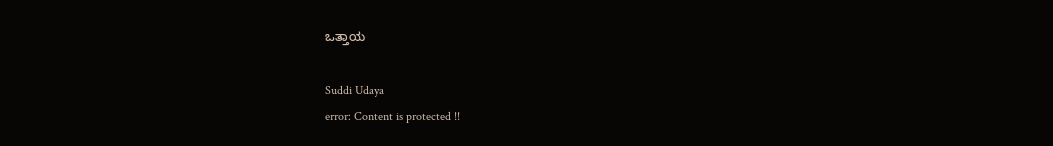ಒತ್ತಾಯ

Suddi Udaya
error: Content is protected !!